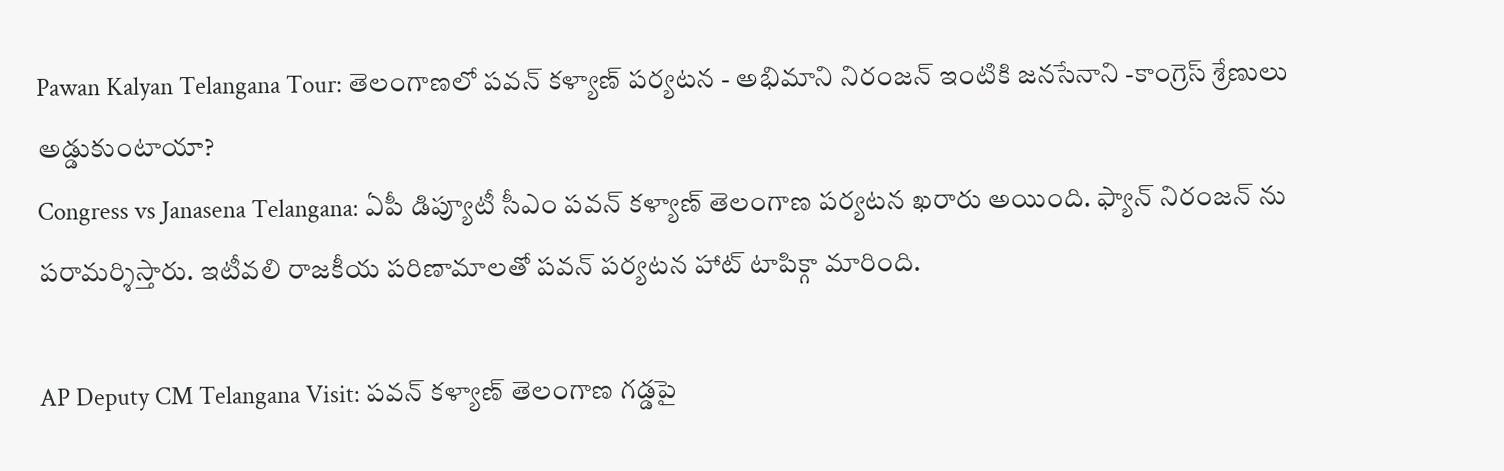Pawan Kalyan Telangana Tour: తెలంగాణలో పవన్ కళ్యాణ్ పర్యటన - అభిమాని నిరంజన్ ఇంటికి జనసేనాని -కాంగ్రెస్ శ్రేణులు అడ్డుకుంటాయా?
Congress vs Janasena Telangana: ఏపీ డిప్యూటీ సీఎం పవన్ కళ్యాణ్ తెలంగాణ పర్యటన ఖరారు అయింది. ఫ్యాన్ నిరంజన్ ను పరామర్శిస్తారు. ఇటీవలి రాజకీయ పరిణామాలతో పవన్ పర్యటన హాట్ టాపిక్గా మారింది.

AP Deputy CM Telangana Visit: పవన్ కళ్యాణ్ తెలంగాణ గడ్డపై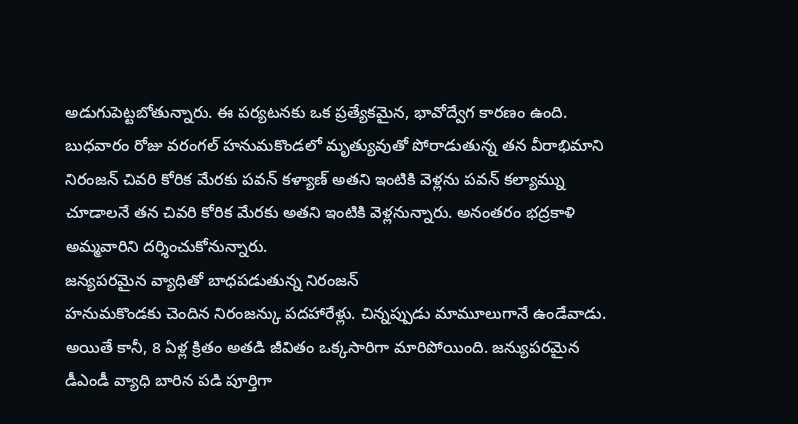అడుగుపెట్టబోతున్నారు. ఈ పర్యటనకు ఒక ప్రత్యేకమైన, భావోద్వేగ కారణం ఉంది. బుధవారం రోజు వరంగల్ హనుమకొండలో మృత్యువుతో పోరాడుతున్న తన వీరాభిమాని నిరంజన్ చివరి కోరిక మేరకు పవన్ కళ్యాణ్ అతని ఇంటికి వెళ్లను పవన్ కల్యామ్ను చూడాలనే తన చివరి కోరిక మేరకు అతని ఇంటికి వెళ్లనున్నారు. అనంతరం భద్రకాళి అమ్మవారిని దర్శించుకోనున్నారు.
జన్యపరమైన వ్యాధితో బాధపడుతున్న నిరంజన్
హనుమకొండకు చెందిన నిరంజన్కు పదహారేళ్లు. చిన్నప్పుడు మామూలుగానే ఉండేవాడు. అయితే కానీ, 8 ఏళ్ల క్రితం అతడి జీవితం ఒక్కసారిగా మారిపోయింది. జన్యుపరమైన డీఎండీ వ్యాధి బారిన పడి పూర్తిగా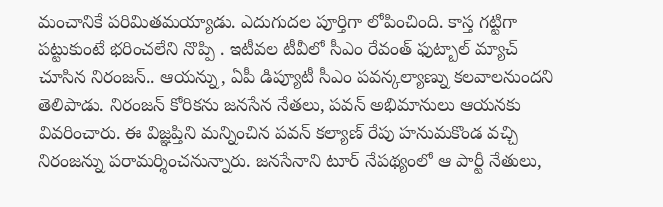మంచానికే పరిమితమయ్యాడు. ఎదుగుదల పూర్తిగా లోపించింది. కాస్త గట్టిగా పట్టుకుంటే భరించలేని నొప్పి . ఇటీవల టీవీలో సీఎం రేవంత్ ఫుట్బాల్ మ్యాచ్ చూసిన నిరంజన్.. ఆయన్ను, ఏపీ డిప్యూటీ సీఎం పవన్కల్యాణ్ను కలవాలనుందని తెలిపాడు. నిరంజన్ కోరికను జనసేన నేతలు, పవన్ అభిమానులు ఆయనకు వివరించారు. ఈ విజ్ఞప్తిని మన్నించిన పవన్ కల్యాణ్ రేపు హనుమకొండ వచ్చి నిరంజన్ను పరామర్శించనున్నారు. జనసేనాని టూర్ నేపథ్యంలో ఆ పార్టీ నేతులు,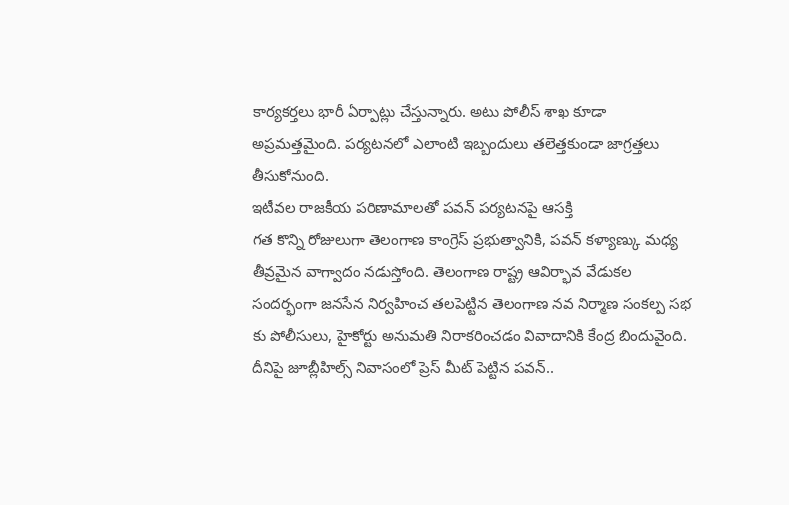కార్యకర్తలు భారీ ఏర్పాట్లు చేస్తున్నారు. అటు పోలీస్ శాఖ కూడా అప్రమత్తమైంది. పర్యటనలో ఎలాంటి ఇబ్బందులు తలెత్తకుండా జాగ్రత్తలు తీసుకోనుంది.
ఇటీవల రాజకీయ పరిణామాలతో పవన్ పర్యటనపై ఆసక్తి
గత కొన్ని రోజులుగా తెలంగాణ కాంగ్రెస్ ప్రభుత్వానికి, పవన్ కళ్యాణ్కు మధ్య తీవ్రమైన వాగ్వాదం నడుస్తోంది. తెలంగాణ రాష్ట్ర ఆవిర్భావ వేడుకల సందర్భంగా జనసేన నిర్వహించ తలపెట్టిన తెలంగాణ నవ నిర్మాణ సంకల్ప సభ కు పోలీసులు, హైకోర్టు అనుమతి నిరాకరించడం వివాదానికి కేంద్ర బిందువైంది. దీనిపై జూబ్లీహిల్స్ నివాసంలో ప్రెస్ మీట్ పెట్టిన పవన్..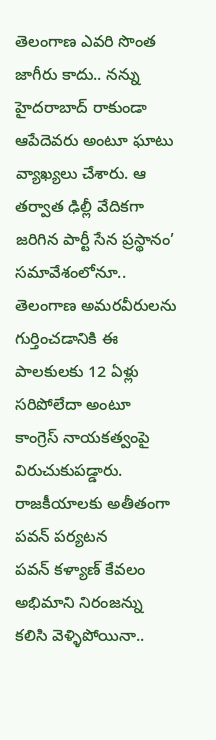తెలంగాణ ఎవరి సొంత జాగీరు కాదు.. నన్ను హైదరాబాద్ రాకుండా ఆపేదెవరు అంటూ ఘాటు వ్యాఖ్యలు చేశారు. ఆ తర్వాత ఢిల్లీ వేదికగా జరిగిన పార్టీ సేన ప్రస్థానం’ సమావేశంలోనూ.. తెలంగాణ అమరవీరులను గుర్తించడానికి ఈ పాలకులకు 12 ఏళ్లు సరిపోలేదా అంటూ కాంగ్రెస్ నాయకత్వంపై విరుచుకుపడ్డారు.
రాజకీయాలకు అతీతంగా పవన్ పర్యటన
పవన్ కళ్యాణ్ కేవలం అభిమాని నిరంజన్ను కలిసి వెళ్ళిపోయినా..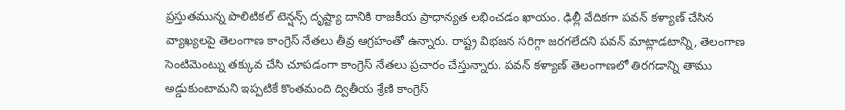ప్రస్తుతమున్న పొలిటికల్ టెన్షన్స్ దృష్ట్యా దానికి రాజకీయ ప్రాధాన్యత లభించడం ఖాయం. ఢిల్లీ వేదికగా పవన్ కళ్యాణ్ చేసిన వ్యాఖ్యలపై తెలంగాణ కాంగ్రెస్ నేతలు తీవ్ర ఆగ్రహంతో ఉన్నారు. రాష్ట్ర విభజన సరిగ్గా జరగలేదని పవన్ మాట్లాడటాన్ని, తెలంగాణ సెంటిమెంట్ను తక్కువ చేసి చూపడంగా కాంగ్రెస్ నేతలు ప్రచారం చేస్తున్నారు. పవన్ కళ్యాణ్ తెలంగాణలో తిరగడాన్ని తాము అడ్డుకుంటామని ఇప్పటికే కొంతమంది ద్వితీయ శ్రేణి కాంగ్రెస్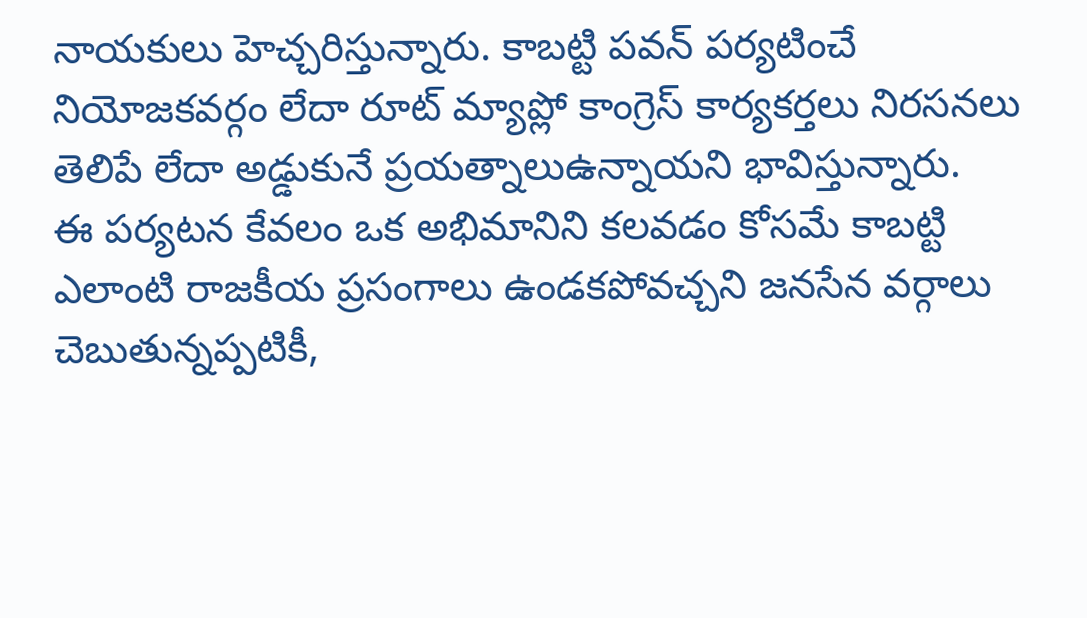నాయకులు హెచ్చరిస్తున్నారు. కాబట్టి పవన్ పర్యటించే నియోజకవర్గం లేదా రూట్ మ్యాప్లో కాంగ్రెస్ కార్యకర్తలు నిరసనలు తెలిపే లేదా అడ్డుకునే ప్రయత్నాలుఉన్నాయని భావిస్తున్నారు.
ఈ పర్యటన కేవలం ఒక అభిమానిని కలవడం కోసమే కాబట్టి ఎలాంటి రాజకీయ ప్రసంగాలు ఉండకపోవచ్చని జనసేన వర్గాలు చెబుతున్నప్పటికీ,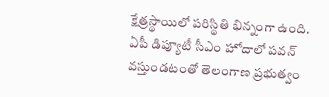క్షేత్రస్థాయిలో పరిస్థితి భిన్నంగా ఉంది. ఏపీ డిప్యూటీ సీఎం హోదాలో పవన్ వస్తుండటంతో తెలంగాణ ప్రభుత్వం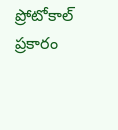ప్రోటోకాల్ ప్రకారం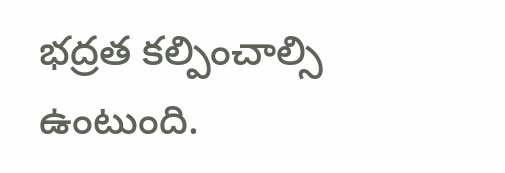భద్రత కల్పించాల్సి ఉంటుంది.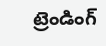ట్రెండింగ్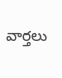వార్తలు